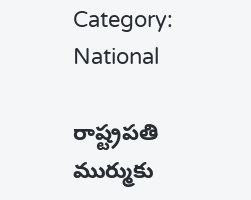Category: National

రాష్ట్రపతి ముర్ముకు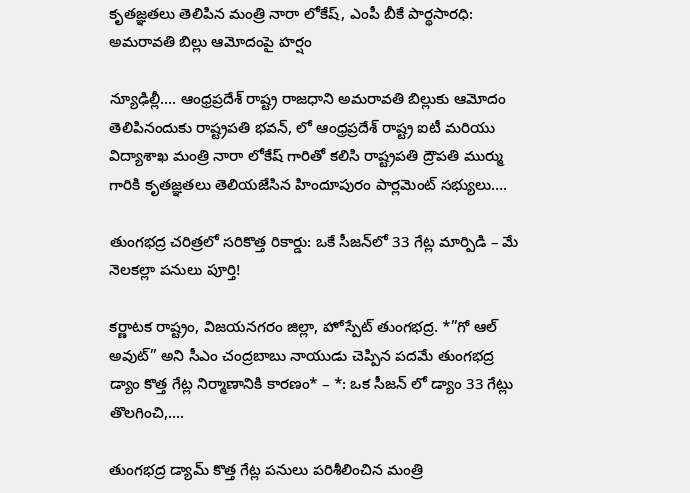కృతజ్ఞతలు తెలిపిన మంత్రి నారా లోకేష్, ఎంపీ బీకే పార్థసారధి: అమరావతి బిల్లు ఆమోదంపై హర్షం

న్యూఢిల్లీ…. ఆంధ్రప్రదేశ్ రాష్ట్ర రాజధాని అమరావతి బిల్లుకు ఆమోదం తెలిపినందుకు రాష్ట్రపతి భవన్, లో ఆంధ్రప్రదేశ్ రాష్ట్ర ఐటీ మరియు విద్యాశాఖ మంత్రి నారా లోకేష్ గారితో కలిసి రాష్ట్రపతి ద్రౌపతి ముర్ము గారికి కృతజ్ఞతలు తెలియజేసిన హిందూపురం పార్లమెంట్ సభ్యులు….

తుంగభద్ర చరిత్రలో సరికొత్త రికార్డు: ఒకే సీజన్‌లో 33 గేట్ల మార్పిడి – మే నెలకల్లా పనులు పూర్తి!

కర్ణాటక రాష్ట్రం, విజయనగరం జిల్లా, హోస్పేట్ తుంగభద్ర. *”గో ఆల్ అవుట్” అని సీఎం చంద్రబాబు నాయుడు చెప్పిన పదమే తుంగభద్ర డ్యాం కొత్త గేట్ల నిర్మాణానికి కారణం* – *: ఒక సీజన్ లో డ్యాం 33 గేట్లు తొలగించి,….

తుంగభద్ర డ్యామ్ కొత్త గేట్ల పనులు పరిశీలించిన మంత్రి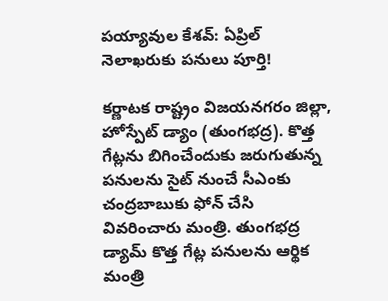పయ్యావుల కేశవ్: ఏప్రిల్ నెలాఖరుకు పనులు పూర్తి!

కర్ణాటక రాష్ట్రం విజయనగరం జిల్లా, హోస్పేట్ డ్యాం (తుంగభద్ర). కొత్త గేట్లను బిగించేందుకు జరుగుతున్న పనులను సైట్‌ నుంచే సీఎం‌కు చంద్రబాబుకు ఫోన్ చేసి వివరించారు మంత్రి. తుంగభద్ర డ్యామ్ కొత్త గేట్ల పనులను ఆర్థిక మంత్రి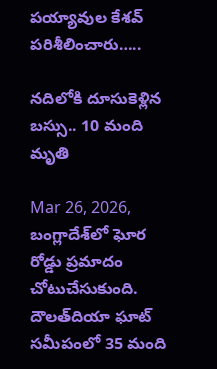పయ్యావుల కేశవ్ పరిశీలించారు…..

నదిలోకి దూసుకెళ్లిన బస్సు.. 10 మంది మృతి

Mar 26, 2026, బంగ్లాదేశ్‌లో ఘోర రోడ్డు ప్రమాదం చోటుచేసుకుంది. దౌలత్‌దియా ఘాట్ సమీపంలో 35 మంది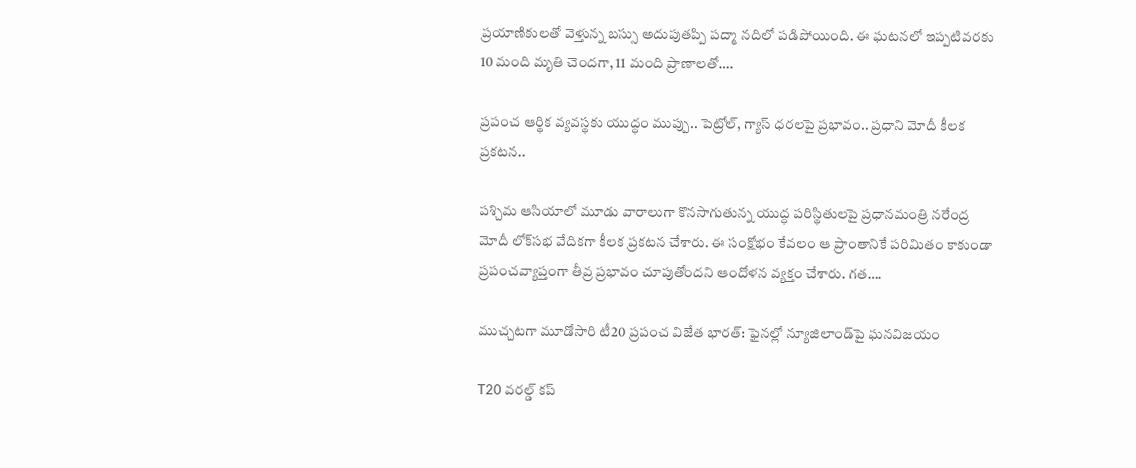ప్రయాణికులతో వెళ్తున్న బస్సు అదుపుతప్పి పద్మా నదిలో పడిపోయింది. ఈ ఘటనలో ఇప్పటివరకు 10 మంది మృతి చెందగా, 11 మంది ప్రాణాలతో….

ప్రపంచ ఆర్థిక వ్యవస్థకు యుద్ధం ముప్పు.. పెట్రోల్, గ్యాస్ ధరలపై ప్రభావం.. ప్రధాని మోదీ కీల‌క ప్ర‌క‌ట‌న‌..

పశ్చిమ ఆసియాలో మూడు వారాలుగా కొనసాగుతున్న యుద్ధ పరిస్థితులపై ప్రధానమంత్రి నరేంద్ర మోదీ లోక్‌సభ వేదికగా కీలక ప్రకటన చేశారు. ఈ సంక్షోభం కేవలం ఆ ప్రాంతానికే పరిమితం కాకుండా ప్రపంచవ్యాప్తంగా తీవ్ర ప్రభావం చూపుతోందని ఆందోళన వ్యక్తం చేశారు. గత….

ముచ్చటగా మూడోసారి టీ20 ప్రపంచ విజేత భారత్: ఫైనల్లో న్యూజిలాండ్‌పై ఘనవిజయం

T20 వరల్డ్ కప్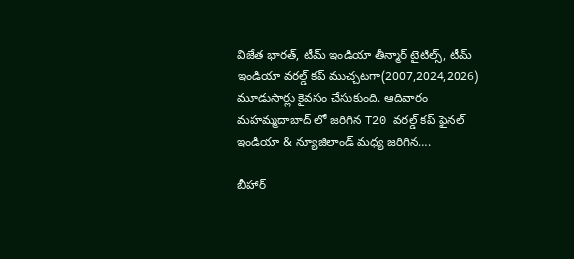విజేత భారత్, టీమ్ ఇండియా తీన్మార్ టైటిల్స్, టీమ్ ఇండియా వరల్డ్ కప్ ముచ్చటగా(2007,2024,2026) మూడుసార్లు కైవసం చేసుకుంది. ఆదివారం మహమ్మదాబాద్ లో జరిగిన T20 వరల్డ్ కప్ ఫైనల్ ఇండియా & న్యూజిలాండ్ మధ్య జరిగిన….

బీహార్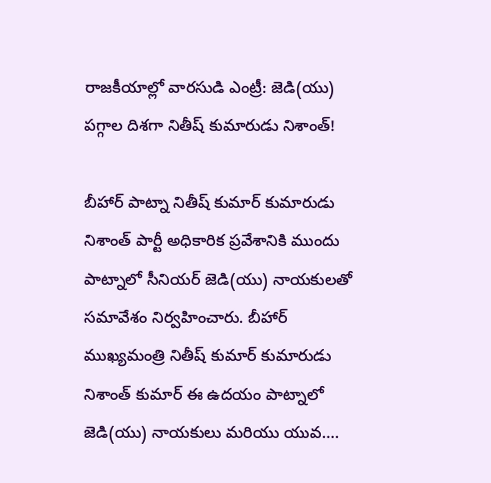రాజకీయాల్లో వారసుడి ఎంట్రీ: జెడి(యు) పగ్గాల దిశగా నితీష్ కుమారుడు నిశాంత్!

బీహార్ పాట్నా నితీష్ కుమార్ కుమారుడు నిశాంత్ పార్టీ అధికారిక ప్రవేశానికి ముందు పాట్నాలో సీనియర్ జెడి(యు) నాయకులతో సమావేశం నిర్వహించారు. బీహార్ ముఖ్యమంత్రి నితీష్ కుమార్ కుమారుడు నిశాంత్ కుమార్ ఈ ఉదయం పాట్నాలో జెడి(యు) నాయకులు మరియు యువ….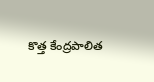కొత్త కేంద్రపాలిత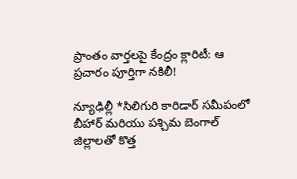ప్రాంతం వార్తలపై కేంద్రం క్లారిటీ: ఆ ప్రచారం పూర్తిగా నకిలీ!

న్యూఢిల్లీ *సిలిగురి కారిడార్ సమీపంలో బీహార్ మరియు పశ్చిమ బెంగాల్ జిల్లాలతో కొత్త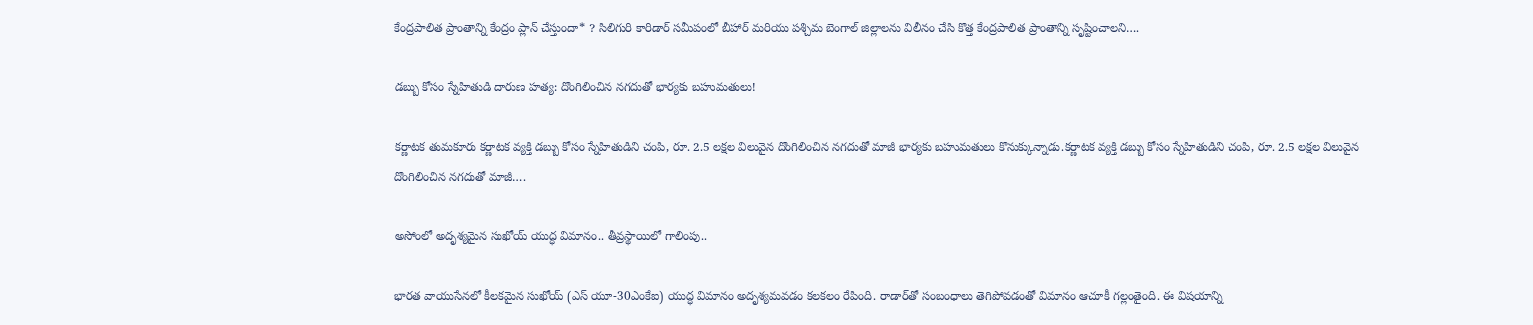కేంద్రపాలిత ప్రాంతాన్ని కేంద్రం ప్లాన్ చేస్తుందా* ? సిలిగురి కారిడార్ సమీపంలో బీహార్ మరియు పశ్చిమ బెంగాల్ జిల్లాలను విలీనం చేసి కొత్త కేంద్రపాలిత ప్రాంతాన్ని సృష్టించాలని….

డబ్బు కోసం స్నేహితుడి దారుణ హత్య: దొంగిలించిన నగదుతో భార్యకు బహుమతులు!

కర్ణాటక తుమకూరు కర్ణాటక వ్యక్తి డబ్బు కోసం స్నేహితుడిని చంపి, రూ. 2.5 లక్షల విలువైన దొంగిలించిన నగదుతో మాజీ భార్యకు బహుమతులు కొనుక్కున్నాడు.కర్ణాటక వ్యక్తి డబ్బు కోసం స్నేహితుడిని చంపి, రూ. 2.5 లక్షల విలువైన దొంగిలించిన నగదుతో మాజీ….

అసోంలో అదృశ్యమైన సుఖోయ్ యుద్ధ విమానం.. తీవ్రస్థాయిలో గాలింపు..

భారత వాయుసేనలో కీలకమైన సుఖోయ్ (ఎస్ యూ-30ఎంకేఐ) యుద్ధ విమానం అదృశ్యమవడం కలకలం రేపింది. రాడార్‌తో సంబంధాలు తెగిపోవడంతో విమానం ఆచూకీ గల్లంతైంది. ఈ విషయాన్ని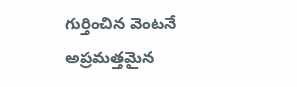గుర్తించిన వెంటనే అప్రమత్తమైన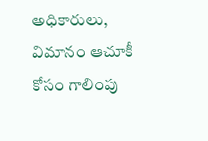అధికారులు, విమానం ఆచూకీ కోసం గాలింపు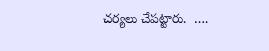చర్యలు చేపట్టారు.  ….